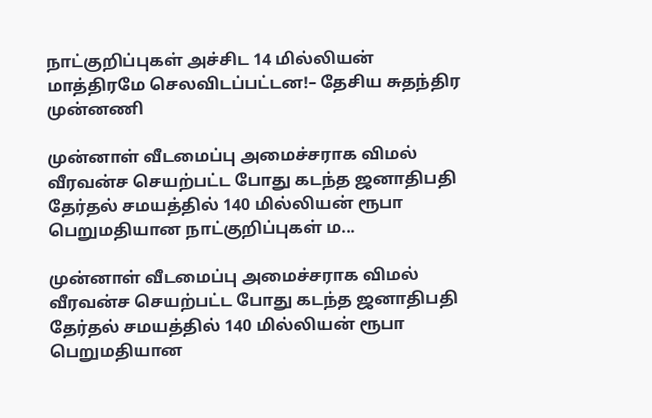நாட்குறிப்புகள் அச்சிட 14 மில்லியன் மாத்திரமே செலவிடப்பட்டன!– தேசிய சுதந்திர முன்னணி

முன்னாள் வீடமைப்பு அமைச்சராக விமல் வீரவன்ச செயற்பட்ட போது கடந்த ஜனாதிபதி தேர்தல் சமயத்தில் 140 மில்லியன் ரூபா பெறுமதியான நாட்குறிப்புகள் ம...

முன்னாள் வீடமைப்பு அமைச்சராக விமல் வீரவன்ச செயற்பட்ட போது கடந்த ஜனாதிபதி தேர்தல் சமயத்தில் 140 மில்லியன் ரூபா பெறுமதியான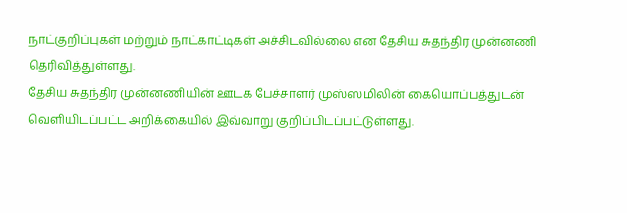நாட்குறிப்புகள் மற்றும் நாட்காட்டிகள் அச்சிடவில்லை என தேசிய சுதந்திர முன்னணி தெரிவித்துள்ளது.
தேசிய சுதந்திர முன்னணியின் ஊடக பேச்சாளர் முஸ்ஸமிலின் கையொப்பத்துடன் வெளியிடப்பட்ட அறிக்கையில் இவ்வாறு குறிப்பிடப்பட்டுள்ளது.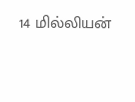14 மில்லியன்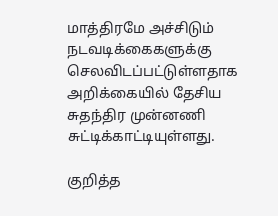மாத்திரமே அச்சிடும் நடவடிக்கைகளுக்கு செலவிடப்பட்டுள்ளதாக அறிக்கையில் தேசிய சுதந்திர முன்னணி சுட்டிக்காட்டியுள்ளது.

குறித்த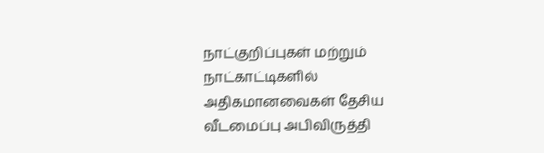நாட்குறிப்புகள் மற்றும் நாட்காட்டிகளில் அதிகமானவைகள் தேசிய வீடமைப்பு அபிவிருத்தி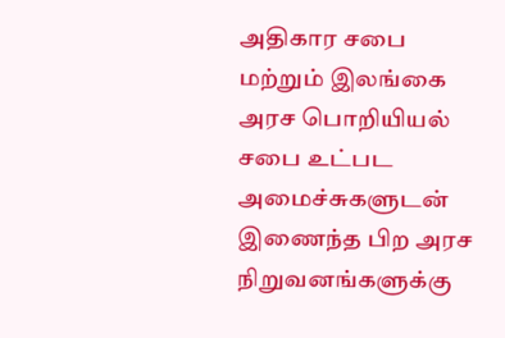அதிகார சபை மற்றும் இலங்கை அரச பொறியியல் சபை உட்பட அமைச்சுகளுடன் இணைந்த பிற அரச நிறுவனங்களுக்கு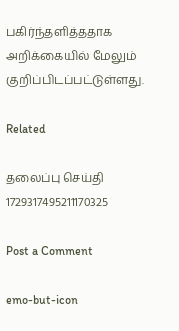பகிர்ந்தளித்ததாக அறிக்கையில் மேலும் குறிப்பிடப்பட்டுள்ளது.

Related

தலைப்பு செய்தி 1729317495211170325

Post a Comment

emo-but-icon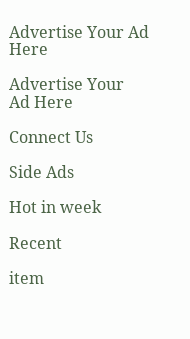Advertise Your Ad Here

Advertise Your  Ad Here

Connect Us

Side Ads

Hot in week

Recent

item